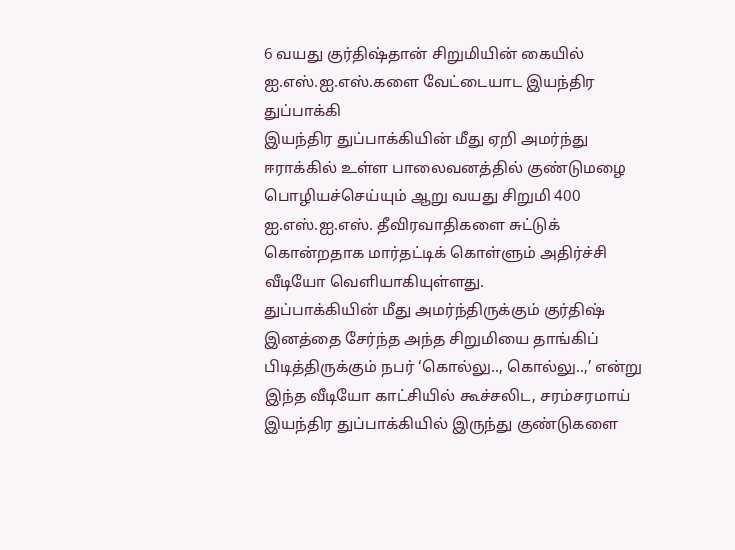6 வயது குர்திஷ்தான் சிறுமியின் கையில் ஐ.எஸ்.ஐ.எஸ்.களை வேட்டையாட இயந்திர துப்பாக்கி
இயந்திர துப்பாக்கியின் மீது ஏறி அமர்ந்து ஈராக்கில் உள்ள பாலைவனத்தில் குண்டுமழை பொழியச்செய்யும் ஆறு வயது சிறுமி 400 ஐ.எஸ்.ஐ.எஸ். தீவிரவாதிகளை சுட்டுக் கொன்றதாக மார்தட்டிக் கொள்ளும் அதிர்ச்சி வீடியோ வெளியாகியுள்ளது.
துப்பாக்கியின் மீது அமர்ந்திருக்கும் குர்திஷ் இனத்தை சேர்ந்த அந்த சிறுமியை தாங்கிப் பிடித்திருக்கும் நபர் ‘கொல்லு.., கொல்லு..,’ என்று இந்த வீடியோ காட்சியில் கூச்சலிட, சரம்சரமாய் இயந்திர துப்பாக்கியில் இருந்து குண்டுகளை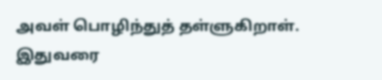அவள் பொழிந்துத் தள்ளுகிறாள். இதுவரை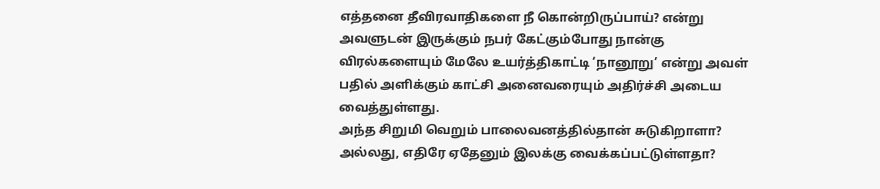எத்தனை தீவிரவாதிகளை நீ கொன்றிருப்பாய்? என்று அவளுடன் இருக்கும் நபர் கேட்கும்போது நான்கு விரல்களையும் மேலே உயர்த்திகாட்டி ‘நானூறு’ என்று அவள் பதில் அளிக்கும் காட்சி அனைவரையும் அதிர்ச்சி அடைய வைத்துள்ளது.
அந்த சிறுமி வெறும் பாலைவனத்தில்தான் சுடுகிறாளா? அல்லது, எதிரே ஏதேனும் இலக்கு வைக்கப்பட்டுள்ளதா?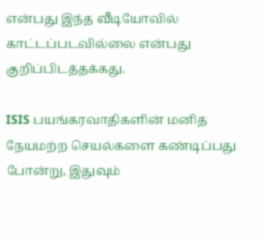என்பது இந்த வீடியோவில் காட்டப்படவில்லை என்பது குறிப்பிடத்தக்கது.

ISIS பயங்கரவாதிகளின் மனித நேயமற்ற செயல்களை கண்டிப்பது போன்று, இதுவும்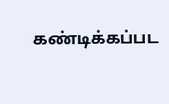கண்டிக்கப்பட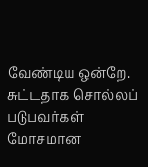வேண்டிய ஒன்றே. சுட்டதாக சொல்லப் படுபவர்கள் மோசமான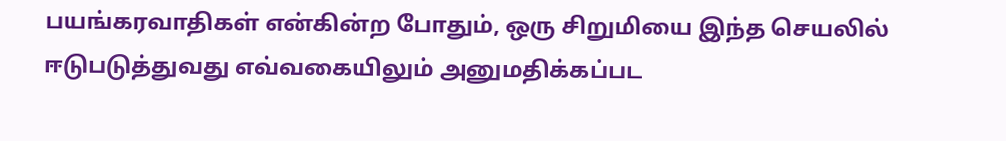பயங்கரவாதிகள் என்கின்ற போதும், ஒரு சிறுமியை இந்த செயலில் ஈடுபடுத்துவது எவ்வகையிலும் அனுமதிக்கப்பட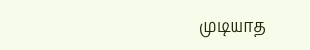முடியாத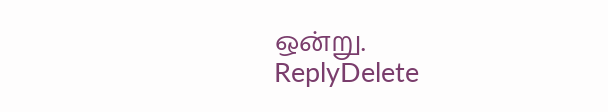ஒன்று.
ReplyDelete